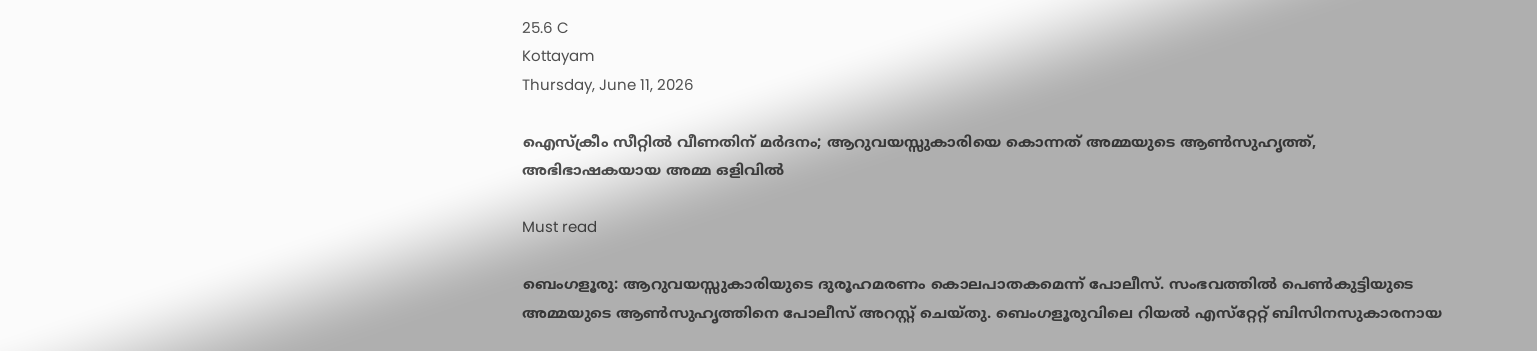25.6 C
Kottayam
Thursday, June 11, 2026

ഐസ്‌ക്രീം സീറ്റിൽ വീണതിന് മർദനം; ആറുവയസ്സുകാരിയെ കൊന്നത് അമ്മയുടെ ആൺസുഹൃത്ത്, അഭിഭാഷകയായ അമ്മ ഒളിവിൽ

Must read

ബെംഗളൂരു: ആറുവയസ്സുകാരിയുടെ ദുരൂഹമരണം കൊലപാതകമെന്ന് പോലീസ്. സംഭവത്തിൽ പെൺകുട്ടിയുടെ അമ്മയുടെ ആൺസുഹൃത്തിനെ പോലീസ് അറസ്റ്റ് ചെയ്തു. ബെംഗളൂരുവിലെ റിയൽ എസ്‌റ്റേറ്റ് ബിസിനസുകാരനായ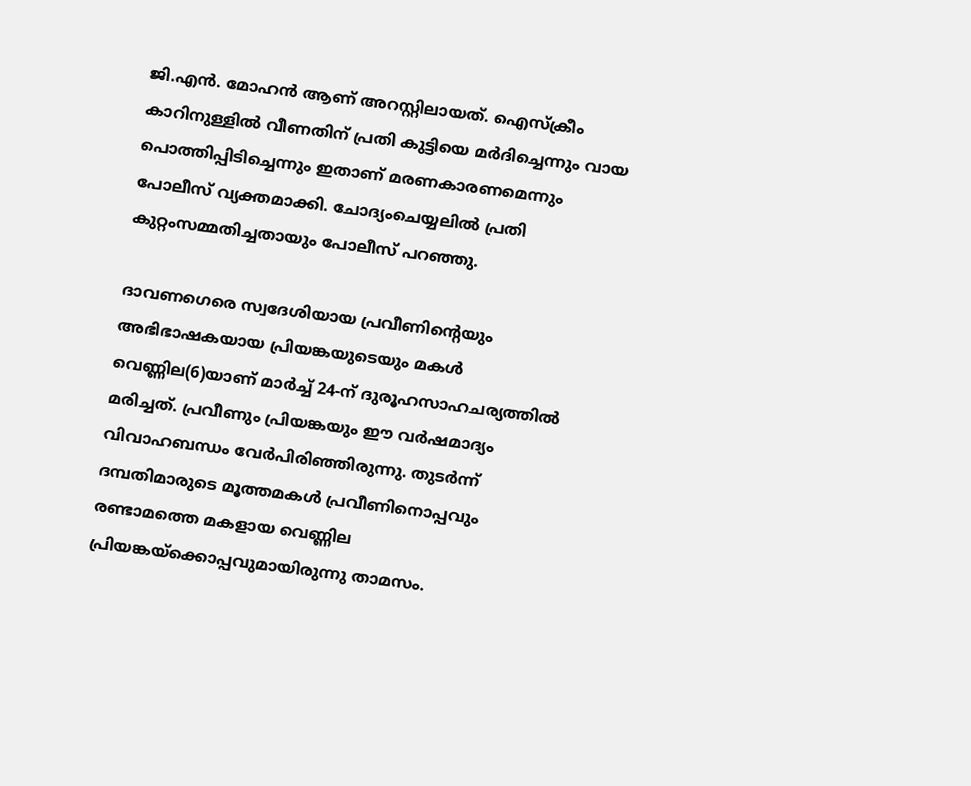ജി.എൻ. മോഹൻ ആണ് അറസ്റ്റിലായത്. ഐസ്‌ക്രീം കാറിനുള്ളിൽ വീണതിന് പ്രതി കുട്ടിയെ മർദിച്ചെന്നും വായ പൊത്തിപ്പിടിച്ചെന്നും ഇതാണ് മരണകാരണമെന്നും പോലീസ് വ്യക്തമാക്കി. ചോദ്യംചെയ്യലിൽ പ്രതി കുറ്റംസമ്മതിച്ചതായും പോലീസ് പറഞ്ഞു.

ദാവണഗെരെ സ്വദേശിയായ പ്രവീണിന്റെയും അഭിഭാഷകയായ പ്രിയങ്കയുടെയും മകൾ വെണ്ണില(6)യാണ് മാർച്ച് 24-ന് ദുരൂഹസാഹചര്യത്തിൽ മരിച്ചത്. പ്രവീണും പ്രിയങ്കയും ഈ വർഷമാദ്യം വിവാഹബന്ധം വേർപിരിഞ്ഞിരുന്നു. തുടർന്ന് ദമ്പതിമാരുടെ മൂത്തമകൾ പ്രവീണിനൊപ്പവും രണ്ടാമത്തെ മകളായ വെണ്ണില പ്രിയങ്കയ്‌ക്കൊപ്പവുമായിരുന്നു താമസം.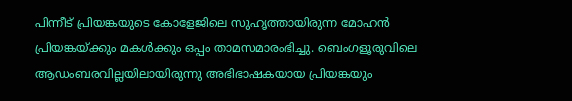പിന്നീട് പ്രിയങ്കയുടെ കോളേജിലെ സുഹൃത്തായിരുന്ന മോഹൻ പ്രിയങ്കയ്ക്കും മകൾക്കും ഒപ്പം താമസമാരംഭിച്ചു. ബെംഗളൂരുവിലെ ആഡംബരവില്ലയിലായിരുന്നു അഭിഭാഷകയായ പ്രിയങ്കയും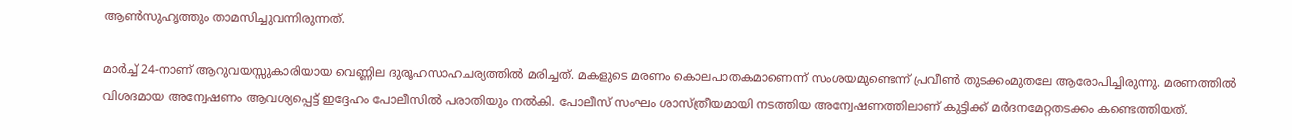ആൺസുഹൃത്തും താമസിച്ചുവന്നിരുന്നത്.

മാർച്ച് 24-നാണ് ആറുവയസ്സുകാരിയായ വെണ്ണില ദുരൂഹസാഹചര്യത്തിൽ മരിച്ചത്. മകളുടെ മരണം കൊലപാതകമാണെന്ന് സംശയമുണ്ടെന്ന് പ്രവീൺ തുടക്കംമുതലേ ആരോപിച്ചിരുന്നു. മരണത്തിൽ വിശദമായ അന്വേഷണം ആവശ്യപ്പെട്ട് ഇദ്ദേഹം പോലീസിൽ പരാതിയും നൽകി. പോലീസ് സംഘം ശാസ്ത്രീയമായി നടത്തിയ അന്വേഷണത്തിലാണ് കുട്ടിക്ക് മർദനമേറ്റതടക്കം കണ്ടെത്തിയത്.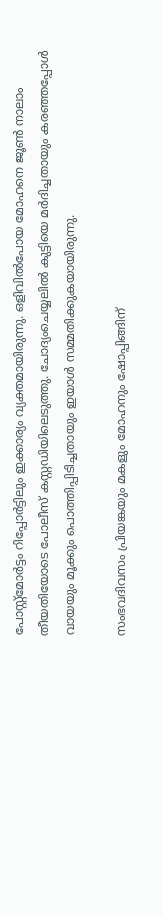പോസ്റ്റ്‌മോർട്ടം റിപ്പോർട്ടിലും ഇക്കാര്യം വ്യക്തമായിരുന്നു. ഒളിവിൽപോയ മോഹനെ ജൂൺ നാലാം തീയതിയോടെ പോലീസ് കസ്റ്റഡിയിലെടുത്തു. ചോദ്യംചെയ്യലിൽ കുട്ടിയെ മർദിച്ചതായും കരഞ്ഞപ്പോൾ വായയും മൂക്കും പൊത്തിപ്പിടിച്ചതായും ഇയാൾ സമ്മതിക്കുകയായിരുന്നു.

സംഭവദിവസം പ്രിയങ്കയും മകളും മോഹനും ഷോപ്പിങ്ങിന്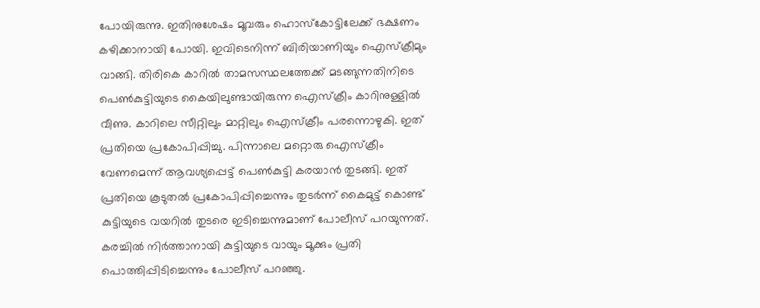പോയിരുന്നു. ഇതിനുശേഷം മൂവരും ഹൊസ്‌കോട്ടിലേക്ക് ഭക്ഷണം കഴിക്കാനായി പോയി. ഇവിടെനിന്ന് ബിരിയാണിയും ഐസ്‌ക്രീമും വാങ്ങി. തിരികെ കാറിൽ താമസസ്ഥലത്തേക്ക് മടങ്ങുന്നതിനിടെ പെൺകുട്ടിയുടെ കൈയിലുണ്ടായിരുന്ന ഐസ്‌ക്രീം കാറിനുള്ളിൽ വീണു. കാറിലെ സീറ്റിലും മാറ്റിലും ഐസ്‌ക്രീം പരന്നൊഴുകി. ഇത് പ്രതിയെ പ്രകോപിപ്പിച്ചു. പിന്നാലെ മറ്റൊരു ഐസ്‌ക്രീം വേണമെന്ന് ആവശ്യപ്പെട്ട് പെൺകുട്ടി കരയാൻ തുടങ്ങി. ഇത് പ്രതിയെ കൂടുതൽ പ്രകോപിപ്പിച്ചെന്നും തുടർന്ന് കൈമുട്ട് കൊണ്ട് കുട്ടിയുടെ വയറിൽ തുടരെ ഇടിച്ചെന്നുമാണ് പോലീസ് പറയുന്നത്. കരച്ചിൽ നിർത്താനായി കുട്ടിയുടെ വായും മൂക്കും പ്രതി പൊത്തിപ്പിടിച്ചെന്നും പോലീസ് പറഞ്ഞു.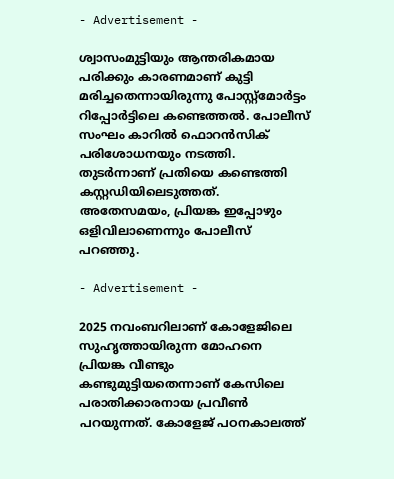- Advertisement -

ശ്വാസംമുട്ടിയും ആന്തരികമായ പരിക്കും കാരണമാണ് കുട്ടി മരിച്ചതെന്നായിരുന്നു പോസ്റ്റ്‌മോർട്ടം റിപ്പോർട്ടിലെ കണ്ടെത്തൽ. പോലീസ് സംഘം കാറിൽ ഫൊറൻസിക് പരിശോധനയും നടത്തി. തുടർന്നാണ് പ്രതിയെ കണ്ടെത്തി കസ്റ്റഡിയിലെടുത്തത്. അതേസമയം, പ്രിയങ്ക ഇപ്പോഴും ഒളിവിലാണെന്നും പോലീസ് പറഞ്ഞു.

- Advertisement -

2025 നവംബറിലാണ് കോളേജിലെ സുഹൃത്തായിരുന്ന മോഹനെ പ്രിയങ്ക വീണ്ടും കണ്ടുമുട്ടിയതെന്നാണ് കേസിലെ പരാതിക്കാരനായ പ്രവീൺ പറയുന്നത്. കോളേജ് പഠനകാലത്ത്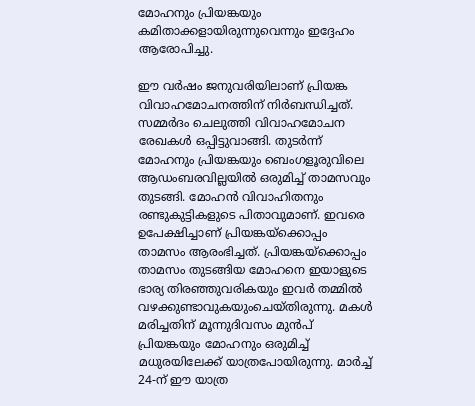മോഹനും പ്രിയങ്കയും കമിതാക്കളായിരുന്നുവെന്നും ഇദ്ദേഹം ആരോപിച്ചു.

ഈ വർഷം ജനുവരിയിലാണ് പ്രിയങ്ക വിവാഹമോചനത്തിന് നിർബന്ധിച്ചത്. സമ്മർദം ചെലുത്തി വിവാഹമോചന രേഖകൾ ഒപ്പിട്ടുവാങ്ങി. തുടർന്ന് മോഹനും പ്രിയങ്കയും ബെംഗളൂരുവിലെ ആഡംബരവില്ലയിൽ ഒരുമിച്ച് താമസവും തുടങ്ങി. മോഹൻ വിവാഹിതനും രണ്ടുകുട്ടികളുടെ പിതാവുമാണ്. ഇവരെ ഉപേക്ഷിച്ചാണ് പ്രിയങ്കയ്‌ക്കൊപ്പം താമസം ആരംഭിച്ചത്. പ്രിയങ്കയ്‌ക്കൊപ്പം താമസം തുടങ്ങിയ മോഹനെ ഇയാളുടെ ഭാര്യ തിരഞ്ഞുവരികയും ഇവർ തമ്മിൽ വഴക്കുണ്ടാവുകയുംചെയ്തിരുന്നു. മകൾ മരിച്ചതിന് മൂന്നുദിവസം മുൻപ് പ്രിയങ്കയും മോഹനും ഒരുമിച്ച് മധുരയിലേക്ക് യാത്രപോയിരുന്നു. മാർച്ച് 24-ന് ഈ യാത്ര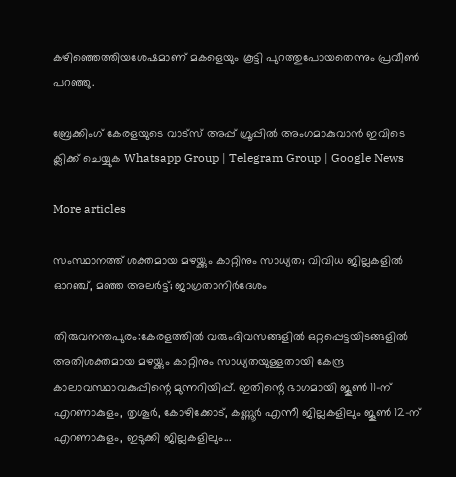കഴിഞ്ഞെത്തിയശേഷമാണ് മകളെയും കൂട്ടി പുറത്തുപോയതെന്നും പ്രവീൺ പറഞ്ഞു.

ബ്രേക്കിംഗ് കേരളയുടെ വാട്സ് അപ്പ് ഗ്രൂപ്പിൽ അംഗമാകുവാൻ ഇവിടെ ക്ലിക്ക് ചെയ്യുക Whatsapp Group | Telegram Group | Google News

More articles

സംസ്ഥാനത്ത് ശക്തമായ മഴയ്ക്കും കാറ്റിനും സാധ്യത; വിവിധ ജില്ലകളിൽ ഓറഞ്ച്, മഞ്ഞ അലർട്ട്; ജാഗ്രതാനിർദേശം

തിരുവനന്തപുരം:കേരളത്തിൽ വരുംദിവസങ്ങളിൽ ഒറ്റപ്പെട്ടയിടങ്ങളിൽ അതിശക്തമായ മഴയ്ക്കും കാറ്റിനും സാധ്യതയുള്ളതായി കേന്ദ്ര കാലാവസ്ഥാവകുപ്പിന്റെ മുന്നറിയിപ്പ്. ഇതിന്റെ ഭാഗമായി ജൂൺ 11-ന് എറണാകുളം, തൃശൂർ, കോഴിക്കോട്, കണ്ണൂർ എന്നീ ജില്ലകളിലും ജൂൺ 12-ന് എറണാകുളം, ഇടുക്കി ജില്ലകളിലും...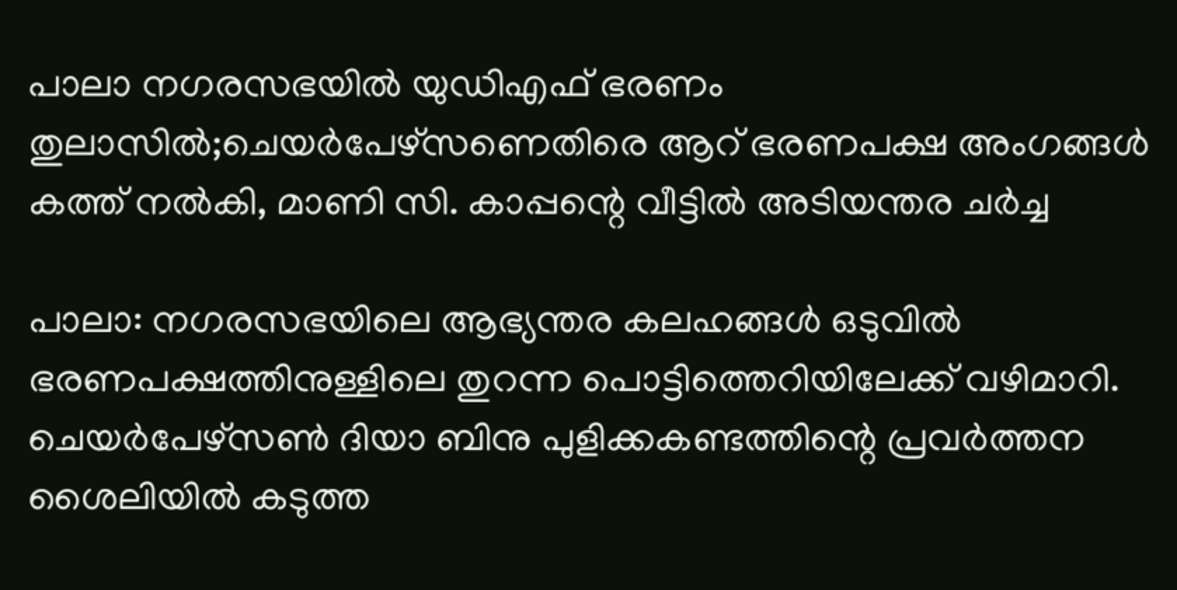പാലാ നഗരസഭയിൽ യുഡിഎഫ് ഭരണം തുലാസിൽ;ചെയർപേഴ്സണെതിരെ ആറ് ഭരണപക്ഷ അംഗങ്ങൾ കത്ത് നൽകി, മാണി സി. കാപ്പന്റെ വീട്ടിൽ അടിയന്തര ചർച്ച

പാലാ: നഗരസഭയിലെ ആഭ്യന്തര കലഹങ്ങൾ ഒടുവിൽ ഭരണപക്ഷത്തിനുള്ളിലെ തുറന്ന പൊട്ടിത്തെറിയിലേക്ക് വഴിമാറി. ചെയർപേഴ്സൺ ദിയാ ബിനു പുളിക്കകണ്ടത്തിന്റെ പ്രവർത്തന ശൈലിയിൽ കടുത്ത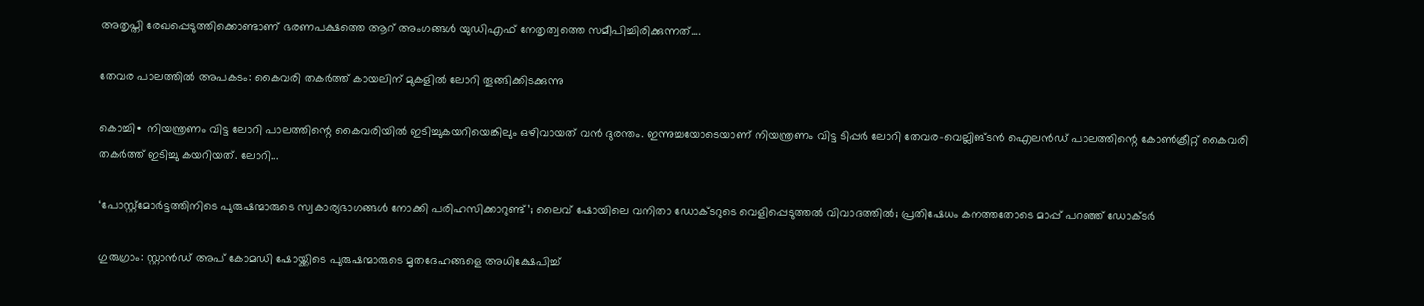അതൃപ്തി രേഖപ്പെടുത്തിക്കൊണ്ടാണ് ഭരണപക്ഷത്തെ ആറ് അംഗങ്ങൾ യുഡിഎഫ് നേതൃത്വത്തെ സമീപിച്ചിരിക്കുന്നത്....

തേവര പാലത്തിൽ അപകടം: കൈവരി തകർത്ത് കായലിന് മുകളിൽ ലോറി തൂങ്ങിക്കിടക്കുന്നു

കൊച്ചി∙ നിയന്ത്രണം വിട്ട ലോറി പാലത്തിന്റെ കൈവരിയിൽ ഇടിച്ചുകയറിയെങ്കിലും ഒഴിവായത് വൻ ദുരന്തം. ഇന്നുച്ചയോടെയാണ് നിയന്ത്രണം വിട്ട ടിപ്പർ ലോറി തേവര-വെല്ലിങ്ടൻ ഐലൻഡ് പാലത്തിന്റെ കോൺക്രീറ്റ് കൈവരി തകർത്ത് ഇടിച്ചു കയറിയത്. ലോറി...

‘പോസ്റ്റ്‌മോർട്ടത്തിനിടെ പുരുഷന്മാരുടെ സ്വകാര്യഭാഗങ്ങൾ നോക്കി പരിഹസിക്കാറുണ്ട്’; ലൈവ് ഷോയിലെ വനിതാ ഡോക്ടറുടെ വെളിപ്പെടുത്തൽ വിവാദത്തിൽ; പ്രതിഷേധം കനത്തതോടെ മാപ്പ് പറഞ്ഞ് ഡോക്ടർ

ഗുരുഗ്രാം: സ്റ്റാൻഡ് അപ് കോമഡി ഷോയ്ക്കിടെ പുരുഷന്മാരുടെ മൃതദേഹങ്ങളെ അധിക്ഷേപിച്ച്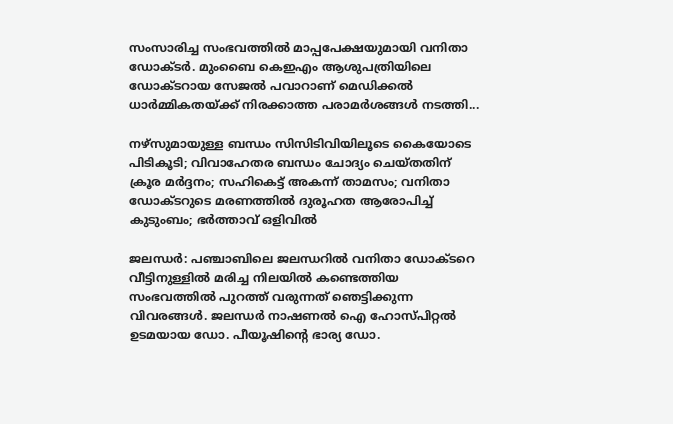സംസാരിച്ച സംഭവത്തിൽ മാപ്പപേക്ഷയുമായി വനിതാ ഡോക്ടർ. മുംബൈ കെഇഎം ആശുപത്രിയിലെ ഡോക്ടറായ സേജൽ പവാറാണ് മെഡിക്കൽ ധാർമ്മികതയ്ക്ക് നിരക്കാത്ത പരാമർശങ്ങൾ നടത്തി...

നഴ്സുമായുള്ള ബന്ധം സിസിടിവിയിലൂടെ കൈയോടെ പിടികൂടി; വിവാഹേതര ബന്ധം ചോദ്യം ചെയ്തതിന് ക്രൂര മർദ്ദനം; സഹികെട്ട് അകന്ന് താമസം; വനിതാ ഡോക്ടറുടെ മരണത്തിൽ ദുരൂഹത ആരോപിച്ച് കുടുംബം; ഭർത്താവ് ഒളിവിൽ

ജലന്ധർ: പഞ്ചാബിലെ ജലന്ധറിൽ വനിതാ ഡോക്ടറെ വീട്ടിനുള്ളിൽ മരിച്ച നിലയിൽ കണ്ടെത്തിയ സംഭവത്തിൽ പുറത്ത് വരുന്നത് ഞെട്ടിക്കുന്ന വിവരങ്ങൾ. ജലന്ധർ നാഷണൽ ഐ ഹോസ്പിറ്റൽ ഉടമയായ ഡോ. പീയൂഷിന്റെ ഭാര്യ ഡോ.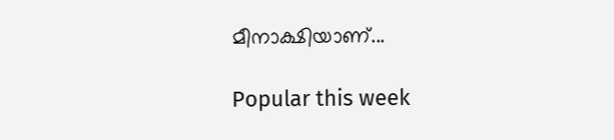മീനാക്ഷിയാണ്...

Popular this week